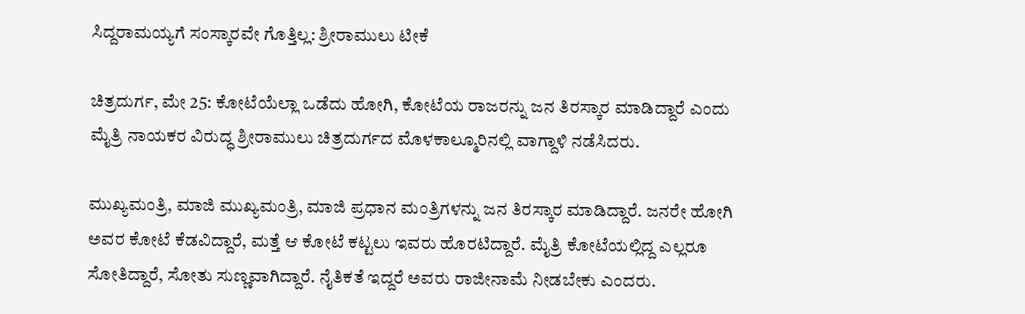ಸಿದ್ದರಾಮಯ್ಯಗೆ ಸಂಸ್ಕಾರವೇ ಗೊತ್ತಿಲ್ಲ: ಶ್ರೀರಾಮುಲು ಟೀಕೆ

ಚಿತ್ರದುರ್ಗ, ಮೇ 25: ಕೋಟೆಯೆಲ್ಲಾ ಒಡೆದು ಹೋಗಿ, ಕೋಟೆಯ ರಾಜರನ್ನು ಜನ ತಿರಸ್ಕಾರ ಮಾಡಿದ್ದಾರೆ ಎಂದು ಮೈತ್ರಿ ನಾಯಕರ ವಿರುದ್ಧ ಶ್ರೀರಾಮುಲು ಚಿತ್ರದುರ್ಗದ ಮೊಳಕಾಲ್ಮೂರಿನಲ್ಲಿ ವಾಗ್ದಾಳಿ ನಡೆಸಿದರು.

ಮುಖ್ಯಮಂತ್ರಿ, ಮಾಜಿ ಮುಖ್ಯಮಂತ್ರಿ, ಮಾಜಿ ಪ್ರಧಾನ ಮಂತ್ರಿಗಳನ್ನು ಜನ ತಿರಸ್ಕಾರ ಮಾಡಿದ್ದಾರೆ. ಜನರೇ ಹೋಗಿ ಅವರ ಕೋಟೆ ಕೆಡವಿದ್ದಾರೆ, ಮತ್ತೆ ಆ ಕೋಟೆ ಕಟ್ಟಲು ಇವರು ಹೊರಟಿದ್ದಾರೆ. ಮೈತ್ರಿ ಕೋಟೆಯಲ್ಲಿದ್ದ ಎಲ್ಲರೂ ಸೋತಿದ್ದಾರೆ, ಸೋತು ಸುಣ್ಣವಾಗಿದ್ದಾರೆ. ನೈತಿಕತೆ ಇದ್ದರೆ ಅವರು ರಾಜೀನಾಮೆ ನೀಡಬೇಕು ಎಂದರು.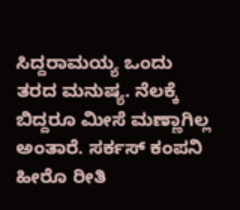ಸಿದ್ದರಾಮಯ್ಯ ಒಂದು ತರದ ಮನುಷ್ಯ. ನೆಲಕ್ಕೆ ಬಿದ್ದರೂ ಮೀಸೆ ಮಣ್ಣಾಗಿಲ್ಲ ಅಂತಾರೆ. ಸರ್ಕಸ್ ಕಂಪನಿ ಹೀರೊ ರೀತಿ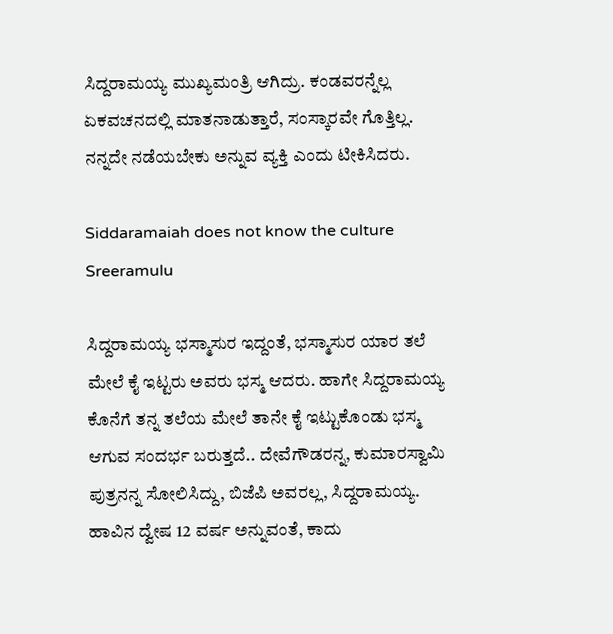ಸಿದ್ದರಾಮಯ್ಯ ಮುಖ್ಯಮಂತ್ರಿ ಆಗಿದ್ರು. ಕಂಡವರನ್ನೆಲ್ಲ ಏಕವಚನದಲ್ಲಿ ಮಾತನಾಡುತ್ತಾರೆ, ಸಂಸ್ಕಾರವೇ ಗೊತ್ತಿಲ್ಲ. ನನ್ನದೇ ನಡೆಯಬೇಕು ಅನ್ನುವ ವ್ಯಕ್ತಿ ಎಂದು ಟೀಕಿಸಿದರು.

Siddaramaiah does not know the culture Sreeramulu

ಸಿದ್ದರಾಮಯ್ಯ ಭಸ್ಮಾಸುರ ಇದ್ದಂತೆ, ಭಸ್ಮಾಸುರ ಯಾರ ತಲೆ ಮೇಲೆ ಕೈ ಇಟ್ಟರು ಅವರು ಭಸ್ಮ ಆದರು. ಹಾಗೇ ಸಿದ್ದರಾಮಯ್ಯ ಕೊನೆಗೆ ತನ್ನ ತಲೆಯ ಮೇಲೆ ತಾನೇ ಕೈ ಇಟ್ಟುಕೊಂಡು ಭಸ್ಮ ಆಗುವ ಸಂದರ್ಭ ಬರುತ್ತದೆ.. ದೇವೆಗೌಡರನ್ನ, ಕುಮಾರಸ್ವಾಮಿ ಪುತ್ರನನ್ನ ಸೋಲಿಸಿದ್ದು, ಬಿಜೆಪಿ ಅವರಲ್ಲ, ಸಿದ್ದರಾಮಯ್ಯ. ಹಾವಿನ ದ್ವೇಷ 12 ವರ್ಷ ಅನ್ನುವಂತೆ, ಕಾದು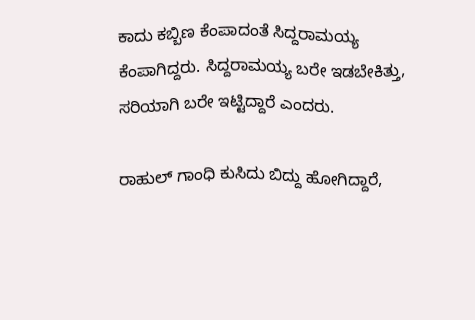ಕಾದು ಕಬ್ಬಿಣ ಕೆಂಪಾದಂತೆ ಸಿದ್ದರಾಮಯ್ಯ ಕೆಂಪಾಗಿದ್ದರು. ಸಿದ್ದರಾಮಯ್ಯ ಬರೇ ಇಡಬೇಕಿತ್ತು, ಸರಿಯಾಗಿ ಬರೇ ಇಟ್ಟಿದ್ದಾರೆ ಎಂದರು.

ರಾಹುಲ್ ಗಾಂಧಿ ಕುಸಿದು ಬಿದ್ದು ಹೋಗಿದ್ದಾರೆ,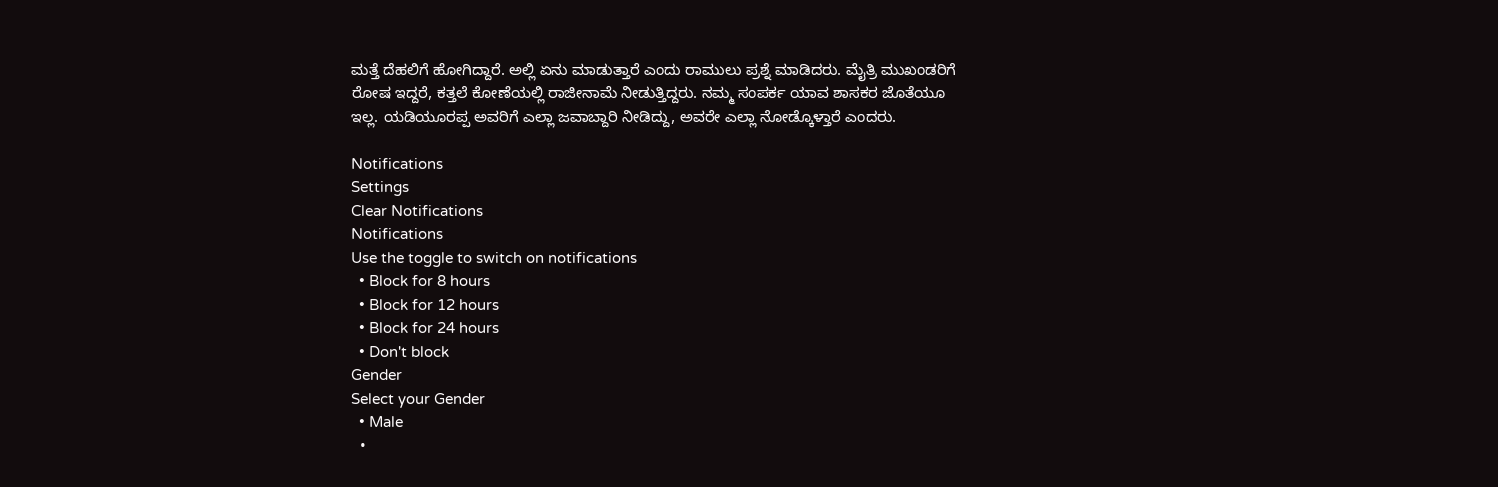ಮತ್ತೆ ದೆಹಲಿಗೆ ಹೋಗಿದ್ದಾರೆ. ಅಲ್ಲಿ ಏನು ಮಾಡುತ್ತಾರೆ ಎಂದು ರಾಮುಲು ಪ್ರಶ್ನೆ ಮಾಡಿದರು. ಮೈತ್ರಿ ಮುಖಂಡರಿಗೆ ರೋಷ ಇದ್ದರೆ, ಕತ್ತಲೆ ಕೋಣೆಯಲ್ಲಿ ರಾಜೀನಾಮೆ ನೀಡುತ್ತಿದ್ದರು. ನಮ್ಮ ಸಂಪರ್ಕ ಯಾವ ಶಾಸಕರ ಜೊತೆಯೂ ಇಲ್ಲ. ಯಡಿಯೂರಪ್ಪ ಅವರಿಗೆ ಎಲ್ಲಾ ಜವಾಬ್ದಾರಿ ನೀಡಿದ್ದು, ಅವರೇ ಎಲ್ಲಾ ನೋಡ್ಕೊಳ್ತಾರೆ ಎಂದರು.

Notifications
Settings
Clear Notifications
Notifications
Use the toggle to switch on notifications
  • Block for 8 hours
  • Block for 12 hours
  • Block for 24 hours
  • Don't block
Gender
Select your Gender
  • Male
  •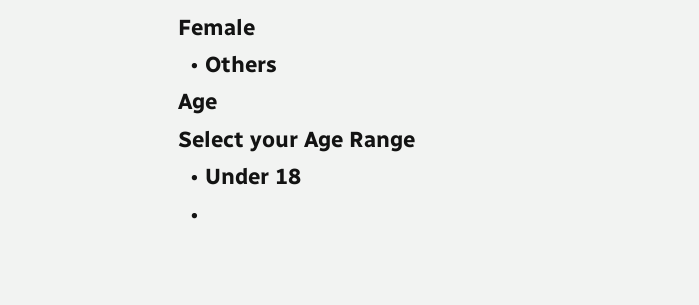Female
  • Others
Age
Select your Age Range
  • Under 18
  •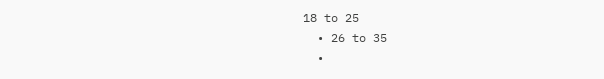18 to 25
  • 26 to 35
  •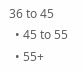36 to 45
  • 45 to 55
  • 55+